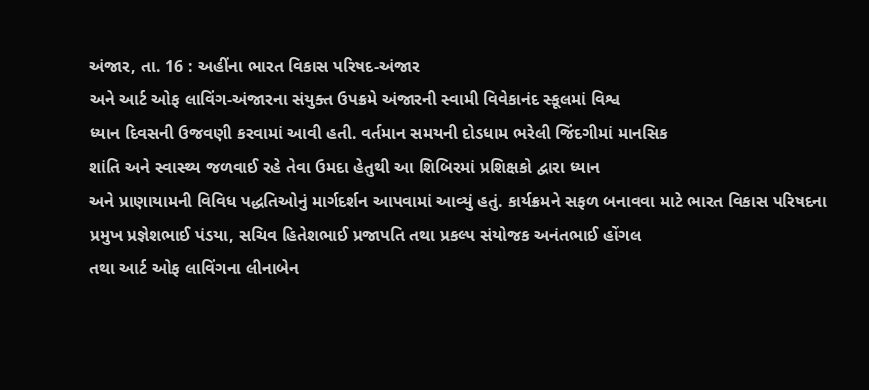અંજાર, તા. 16 : અહીંના ભારત વિકાસ પરિષદ-અંજાર
અને આર્ટ ઓફ લાવિંગ-અંજારના સંયુક્ત ઉપક્રમે અંજારની સ્વામી વિવેકાનંદ સ્કૂલમાં વિશ્વ
ધ્યાન દિવસની ઉજવણી કરવામાં આવી હતી. વર્તમાન સમયની દોડધામ ભરેલી જિંદગીમાં માનસિક
શાંતિ અને સ્વાસ્થ્ય જળવાઈ રહે તેવા ઉમદા હેતુથી આ શિબિરમાં પ્રશિક્ષકો દ્વારા ધ્યાન
અને પ્રાણાયામની વિવિધ પદ્ધતિઓનું માર્ગદર્શન આપવામાં આવ્યું હતું. કાર્યક્રમને સફળ બનાવવા માટે ભારત વિકાસ પરિષદના
પ્રમુખ પ્રજ્ઞેશભાઈ પંડયા, સચિવ હિતેશભાઈ પ્રજાપતિ તથા પ્રકલ્પ સંયોજક અનંતભાઈ હોંગલ
તથા આર્ટ ઓફ લાવિંગના લીનાબેન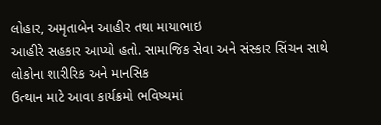લોહાર, અમૃતાબેન આહીર તથા માયાભાઇ
આહીરે સહકાર આપ્યો હતો. સામાજિક સેવા અને સંસ્કાર સિંચન સાથે લોકોના શારીરિક અને માનસિક
ઉત્થાન માટે આવા કાર્યક્રમો ભવિષ્યમાં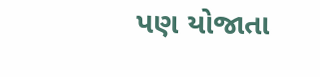પણ યોજાતા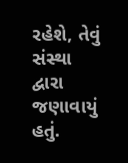રહેશે, તેવું
સંસ્થા દ્વારા જણાવાયું હતું.